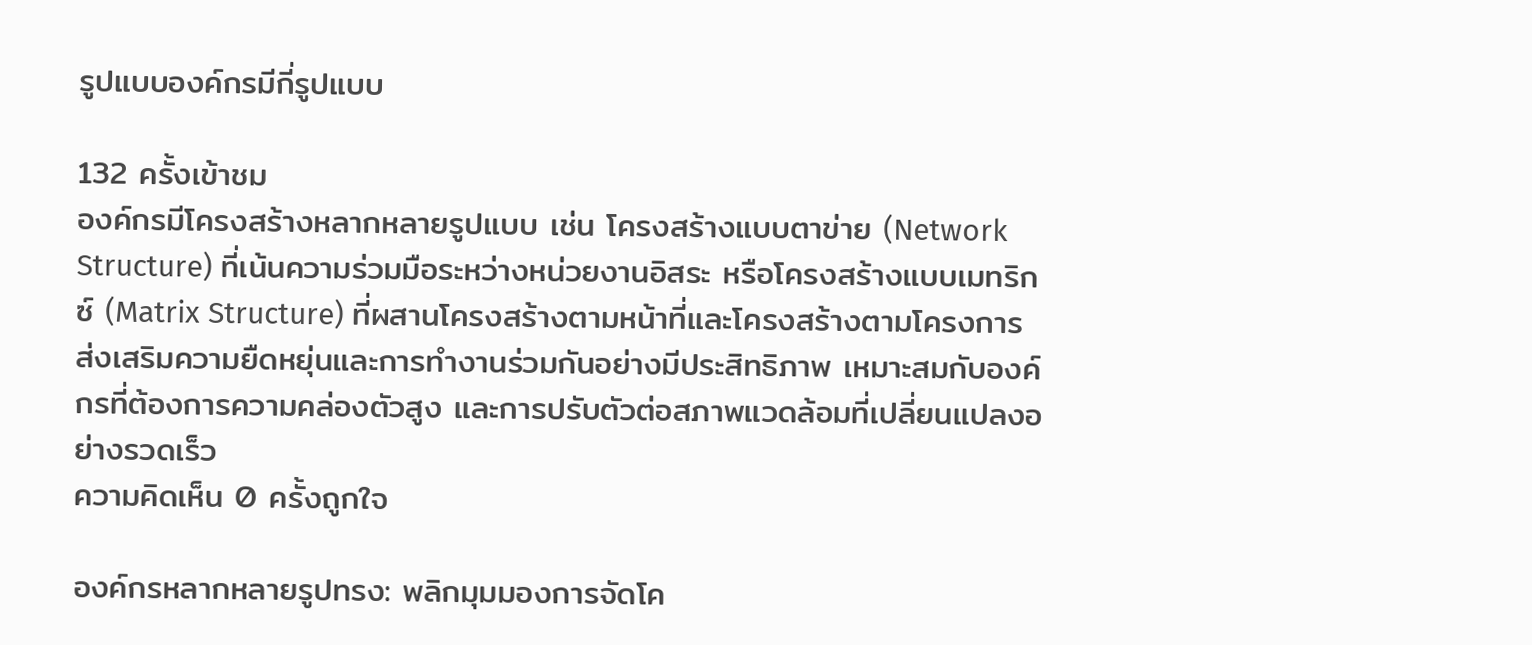รูปแบบองค์กรมีกี่รูปแบบ

132 ครั้งเข้าชม
องค์กรมีโครงสร้างหลากหลายรูปแบบ เช่น โครงสร้างแบบตาข่าย (Network Structure) ที่เน้นความร่วมมือระหว่างหน่วยงานอิสระ หรือโครงสร้างแบบเมทริกซ์ (Matrix Structure) ที่ผสานโครงสร้างตามหน้าที่และโครงสร้างตามโครงการ ส่งเสริมความยืดหยุ่นและการทำงานร่วมกันอย่างมีประสิทธิภาพ เหมาะสมกับองค์กรที่ต้องการความคล่องตัวสูง และการปรับตัวต่อสภาพแวดล้อมที่เปลี่ยนแปลงอย่างรวดเร็ว
ความคิดเห็น 0 ครั้งถูกใจ

องค์กรหลากหลายรูปทรง: พลิกมุมมองการจัดโค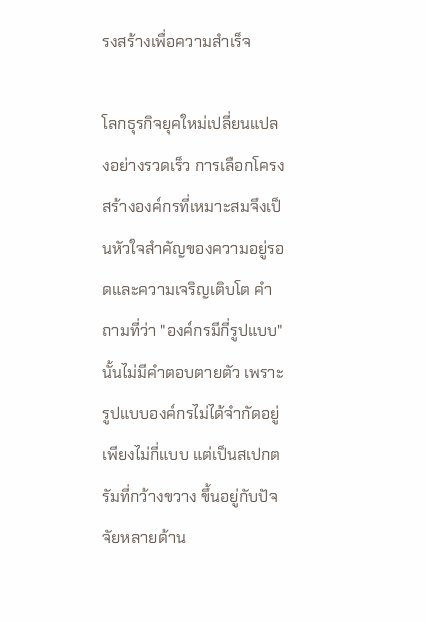รงสร้างเพื่อความสำเร็จ

โลกธุรกิจยุคใหม่เปลี่ยนแปลงอย่างรวดเร็ว การเลือกโครงสร้างองค์กรที่เหมาะสมจึงเป็นหัวใจสำคัญของความอยู่รอดและความเจริญเติบโต คำถามที่ว่า "องค์กรมีกี่รูปแบบ" นั้นไม่มีคำตอบตายตัว เพราะรูปแบบองค์กรไม่ได้จำกัดอยู่เพียงไม่กี่แบบ แต่เป็นสเปกตรัมที่กว้างขวาง ขึ้นอยู่กับปัจจัยหลายด้าน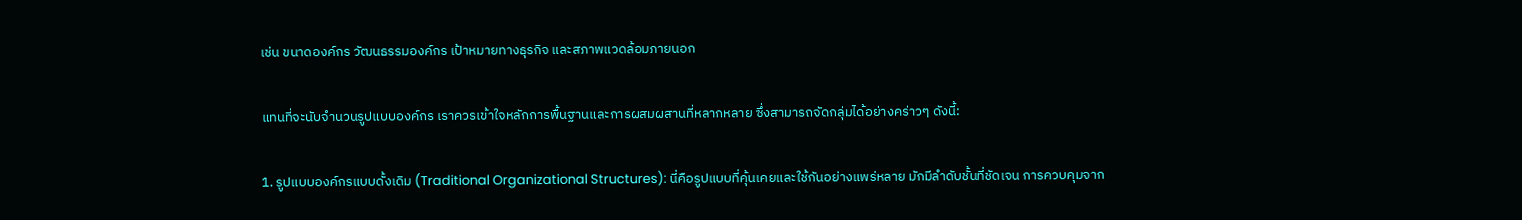เช่น ขนาดองค์กร วัฒนธรรมองค์กร เป้าหมายทางธุรกิจ และสภาพแวดล้อมภายนอก

แทนที่จะนับจำนวนรูปแบบองค์กร เราควรเข้าใจหลักการพื้นฐานและการผสมผสานที่หลากหลาย ซึ่งสามารถจัดกลุ่มได้อย่างคร่าวๆ ดังนี้:

1. รูปแบบองค์กรแบบดั้งเดิม (Traditional Organizational Structures): นี่คือรูปแบบที่คุ้นเคยและใช้กันอย่างแพร่หลาย มักมีลำดับชั้นที่ชัดเจน การควบคุมจาก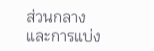ส่วนกลาง และการแบ่ง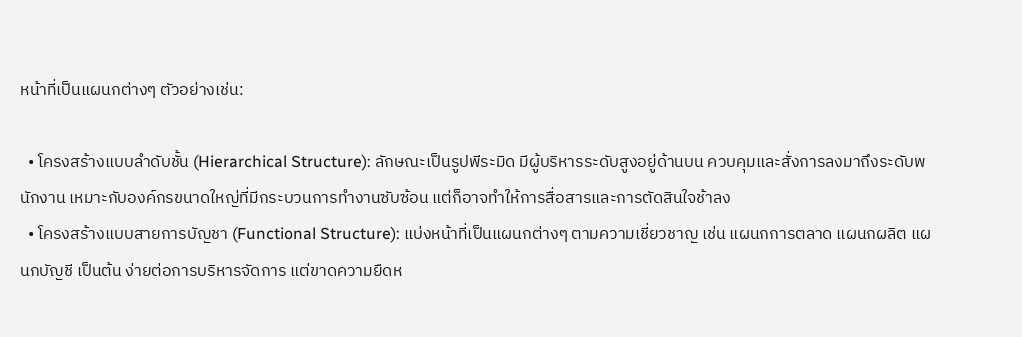หน้าที่เป็นแผนกต่างๆ ตัวอย่างเช่น:

  • โครงสร้างแบบลำดับชั้น (Hierarchical Structure): ลักษณะเป็นรูปพีระมิด มีผู้บริหารระดับสูงอยู่ด้านบน ควบคุมและสั่งการลงมาถึงระดับพนักงาน เหมาะกับองค์กรขนาดใหญ่ที่มีกระบวนการทำงานซับซ้อน แต่ก็อาจทำให้การสื่อสารและการตัดสินใจช้าลง
  • โครงสร้างแบบสายการบัญชา (Functional Structure): แบ่งหน้าที่เป็นแผนกต่างๆ ตามความเชี่ยวชาญ เช่น แผนกการตลาด แผนกผลิต แผนกบัญชี เป็นต้น ง่ายต่อการบริหารจัดการ แต่ขาดความยืดห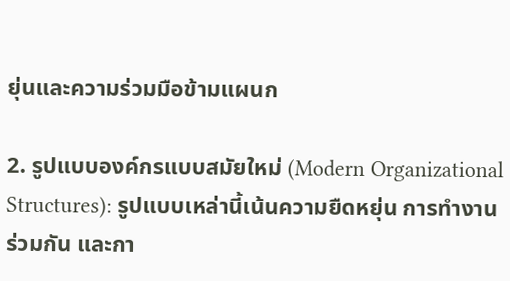ยุ่นและความร่วมมือข้ามแผนก

2. รูปแบบองค์กรแบบสมัยใหม่ (Modern Organizational Structures): รูปแบบเหล่านี้เน้นความยืดหยุ่น การทำงานร่วมกัน และกา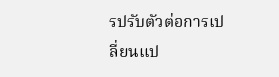รปรับตัวต่อการเปลี่ยนแป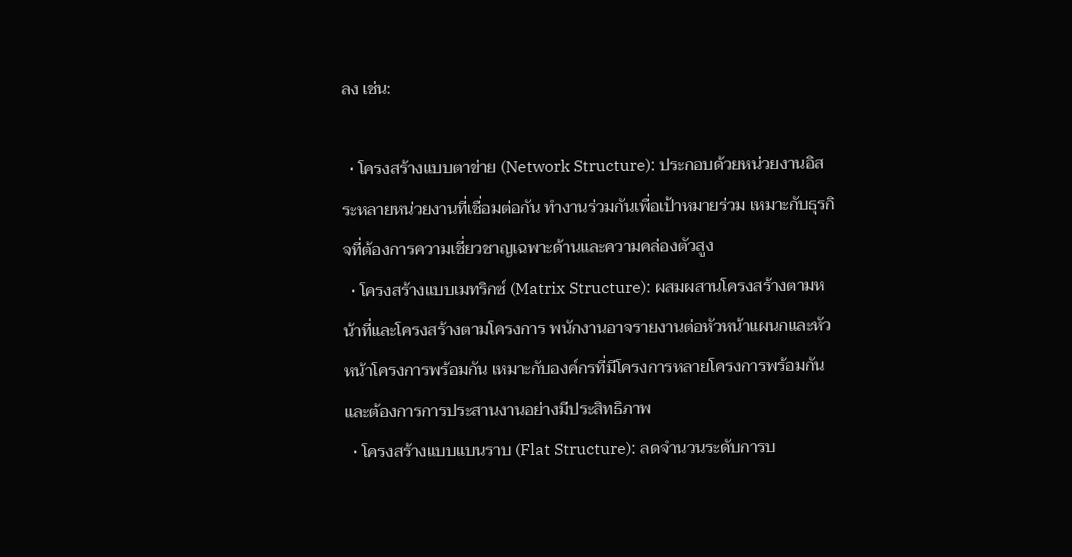ลง เช่น:

  • โครงสร้างแบบตาข่าย (Network Structure): ประกอบด้วยหน่วยงานอิสระหลายหน่วยงานที่เชื่อมต่อกัน ทำงานร่วมกันเพื่อเป้าหมายร่วม เหมาะกับธุรกิจที่ต้องการความเชี่ยวชาญเฉพาะด้านและความคล่องตัวสูง
  • โครงสร้างแบบเมทริกซ์ (Matrix Structure): ผสมผสานโครงสร้างตามหน้าที่และโครงสร้างตามโครงการ พนักงานอาจรายงานต่อหัวหน้าแผนกและหัวหน้าโครงการพร้อมกัน เหมาะกับองค์กรที่มีโครงการหลายโครงการพร้อมกัน และต้องการการประสานงานอย่างมีประสิทธิภาพ
  • โครงสร้างแบบแบนราบ (Flat Structure): ลดจำนวนระดับการบ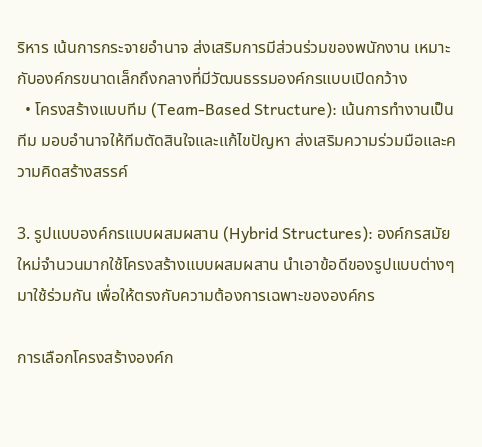ริหาร เน้นการกระจายอำนาจ ส่งเสริมการมีส่วนร่วมของพนักงาน เหมาะกับองค์กรขนาดเล็กถึงกลางที่มีวัฒนธรรมองค์กรแบบเปิดกว้าง
  • โครงสร้างแบบทีม (Team-Based Structure): เน้นการทำงานเป็นทีม มอบอำนาจให้ทีมตัดสินใจและแก้ไขปัญหา ส่งเสริมความร่วมมือและความคิดสร้างสรรค์

3. รูปแบบองค์กรแบบผสมผสาน (Hybrid Structures): องค์กรสมัยใหม่จำนวนมากใช้โครงสร้างแบบผสมผสาน นำเอาข้อดีของรูปแบบต่างๆ มาใช้ร่วมกัน เพื่อให้ตรงกับความต้องการเฉพาะขององค์กร

การเลือกโครงสร้างองค์ก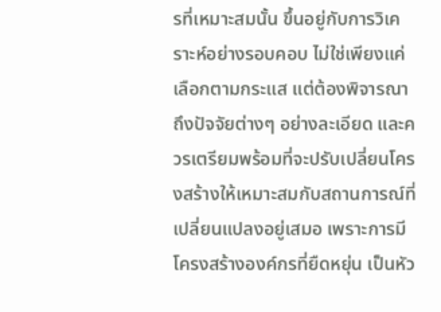รที่เหมาะสมนั้น ขึ้นอยู่กับการวิเคราะห์อย่างรอบคอบ ไม่ใช่เพียงแค่เลือกตามกระแส แต่ต้องพิจารณาถึงปัจจัยต่างๆ อย่างละเอียด และควรเตรียมพร้อมที่จะปรับเปลี่ยนโครงสร้างให้เหมาะสมกับสถานการณ์ที่เปลี่ยนแปลงอยู่เสมอ เพราะการมีโครงสร้างองค์กรที่ยืดหยุ่น เป็นหัว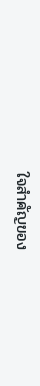ใจสำคัญของ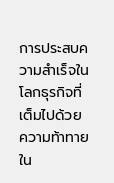การประสบความสำเร็จในโลกธุรกิจที่เต็มไปด้วยความท้าทายใน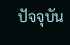ปัจจุบัน